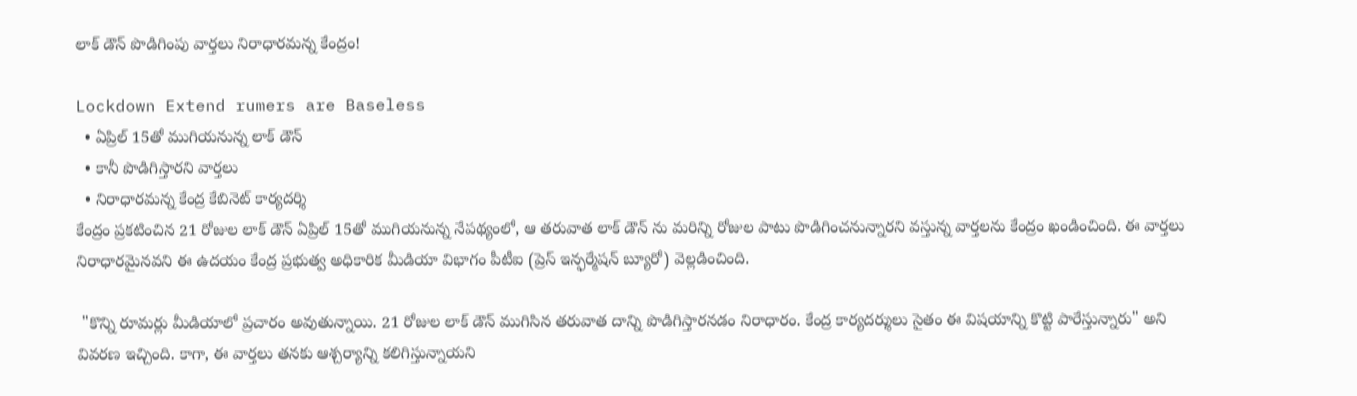లాక్ డౌన్ పొడిగింపు వార్తలు నిరాధారమన్న కేంద్రం!

Lockdown Extend rumers are Baseless
  • ఏప్రిల్ 15తో ముగియనున్న లాక్ డౌన్
  • కానీ పొడిగిస్తారని వార్తలు
  • నిరాధారమన్న కేంద్ర కేబినెట్ కార్యదర్శి
కేంద్రం ప్రకటించిన 21 రోజుల లాక్ డౌన్ ఏప్రిల్ 15తో ముగియనున్న నేపథ్యంలో, ఆ తరువాత లాక్ డౌన్ ను మరిన్ని రోజుల పాటు పొడిగించనున్నారని వస్తున్న వార్తలను కేంద్రం ఖండించింది. ఈ వార్తలు నిరాధారమైనవని ఈ ఉదయం కేంద్ర ప్రభుత్వ అధికారిక మీడియా విభాగం పీటీఐ (ప్రెస్ ఇన్ఫర్మేషన్ బ్యూరో) వెల్లడించింది.

 "కొన్ని రూమర్లు మీడియాలో ప్రచారం అవుతున్నాయి. 21 రోజుల లాక్ డౌన్ ముగిసిన తరువాత దాన్ని పొడిగిస్తారనడం నిరాధారం. కేంద్ర కార్యదర్శులు సైతం ఈ విషయాన్ని కొట్టి పారేస్తున్నారు" అని వివరణ ఇచ్చింది. కాగా, ఈ వార్తలు తనకు ఆశ్చర్యాన్ని కలిగిస్తున్నాయని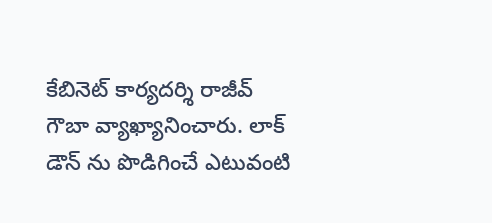కేబినెట్ కార్యదర్శి రాజీవ్ గౌబా వ్యాఖ్యానించారు. లాక్ డౌన్ ను పొడిగించే ఎటువంటి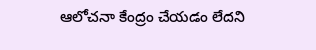ఆలోచనా కేంద్రం చేయడం లేదని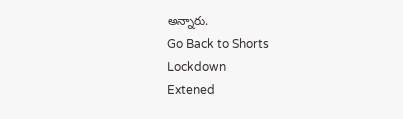అన్నారు.
Go Back to Shorts
Lockdown
Extened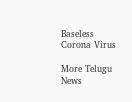Baseless
Corona Virus

More Telugu News